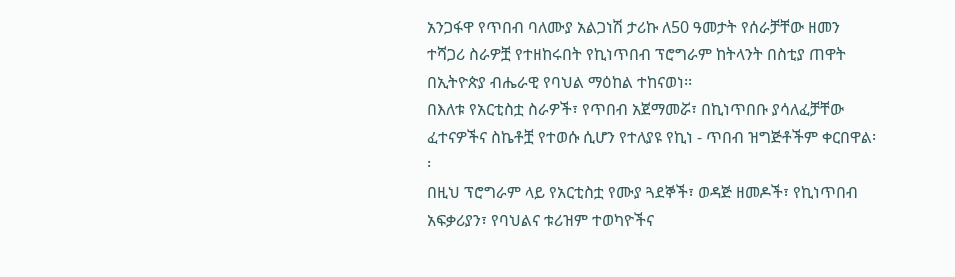አንጋፋዋ የጥበብ ባለሙያ አልጋነሽ ታሪኩ ለ50 ዓመታት የሰራቻቸው ዘመን ተሻጋሪ ስራዎቿ የተዘከሩበት የኪነጥበብ ፕሮግራም ከትላንት በስቲያ ጠዋት በኢትዮጵያ ብሔራዊ የባህል ማዕከል ተከናወነ፡፡
በእለቱ የአርቲስቷ ስራዎች፣ የጥበብ አጀማመሯ፣ በኪነጥበቡ ያሳለፈቻቸው ፈተናዎችና ስኬቶቿ የተወሱ ሲሆን የተለያዩ የኪነ - ጥበብ ዝግጅቶችም ቀርበዋል፡፡
በዚህ ፕሮግራም ላይ የአርቲስቷ የሙያ ጓደኞች፣ ወዳጅ ዘመዶች፣ የኪነጥበብ አፍቃሪያን፣ የባህልና ቱሪዝም ተወካዮችና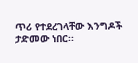ጥሪ የተደረገላቸው እንግዶች ታድመው ነበር፡፡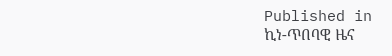Published in
ኪነ-ጥበባዊ ዜና